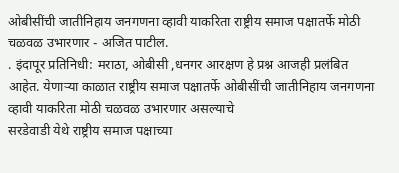ओबीसींची जातीनिहाय जनगणना व्हावी याकरिता राष्ट्रीय समाज पक्षातर्फे मोठी चळवळ उभारणार - अजित पाटील.
. इंदापूर प्रतिनिधी: मराठा, ओबीसी ,धनगर आरक्षण हे प्रश्न आजही प्रलंबित आहेत. येणाऱ्या काळात राष्ट्रीय समाज पक्षातर्फे ओबीसींची जातीनिहाय जनगणना व्हावी याकरिता मोठी चळवळ उभारणार असल्याचे
सरडेवाडी येथे राष्ट्रीय समाज पक्षाच्या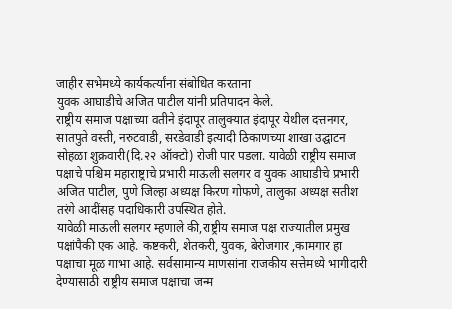जाहीर सभेमध्ये कार्यकर्त्यांना संबोधित करताना
युवक आघाडीचे अजित पाटील यांनी प्रतिपादन केले.
राष्ट्रीय समाज पक्षाच्या वतीने इंदापूर तालुक्यात इंदापूर येथील दत्तनगर, सातपुते वस्ती, नरुटवाडी, सरडेवाडी इत्यादी ठिकाणच्या शाखा उद्घाटन सोहळा शुक्रवारी(दि.२२ ऑक्टो) रोजी पार पडला. यावेळी राष्ट्रीय समाज पक्षाचे पश्चिम महाराष्ट्राचे प्रभारी माऊली सलगर व युवक आघाडीचे प्रभारी अजित पाटील, पुणे जिल्हा अध्यक्ष किरण गोफणे, तालुका अध्यक्ष सतीश तरंगे आदींसह पदाधिकारी उपस्थित होते.
यावेळी माऊली सलगर म्हणाले की,राष्ट्रीय समाज पक्ष राज्यातील प्रमुख पक्षांपैकी एक आहे. कष्टकरी, शेतकरी, युवक, बेरोजगार ,कामगार हा पक्षाचा मूळ गाभा आहे. सर्वसामान्य माणसांना राजकीय सत्तेमध्ये भागीदारी देण्यासाठी राष्ट्रीय समाज पक्षाचा जन्म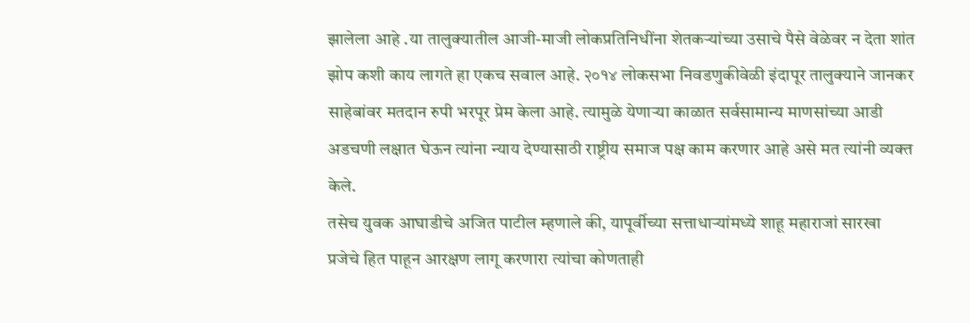झालेला आहे .या तालुक्यातील आजी-माजी लोकप्रतिनिधींना शेतकऱ्यांच्या उसाचे पैसे वेळेवर न देता शांत झोप कशी काय लागते हा एकच सवाल आहे. २०१४ लोकसभा निवडणुकीवेळी इंदापूर तालुक्याने जानकर साहेबांवर मतदान रुपी भरपूर प्रेम केला आहे. त्यामुळे येणाऱ्या काळात सर्वसामान्य माणसांच्या आडी अडचणी लक्षात घेऊन त्यांना न्याय देण्यासाठी राष्ट्रीय समाज पक्ष काम करणार आहे असे मत त्यांनी व्यक्त केले.
तसेच युवक आघाडीचे अजित पाटील म्हणाले की, यापूर्वीच्या सत्ताधाऱ्यांमध्ये शाहू महाराजां सारखा प्रजेचे हित पाहून आरक्षण लागू करणारा त्यांचा कोणताही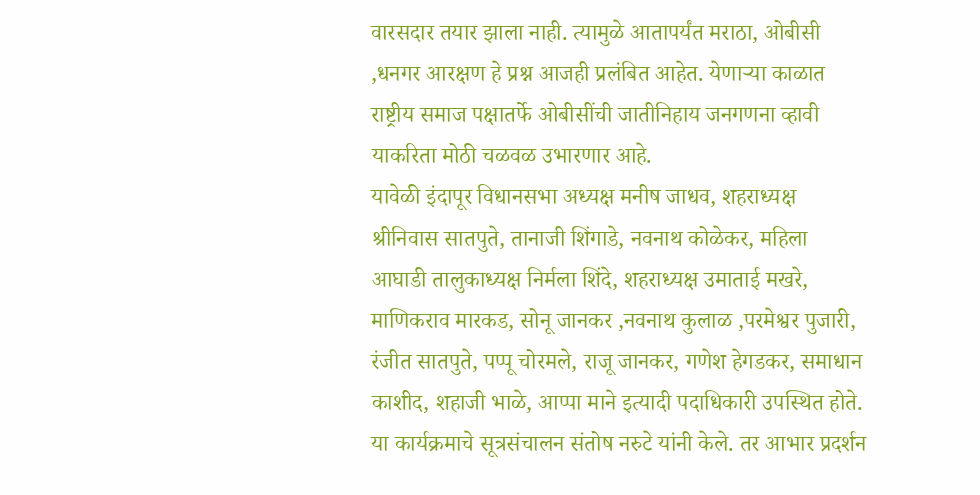वारसदार तयार झाला नाही. त्यामुळे आतापर्यंत मराठा, ओबीसी ,धनगर आरक्षण हे प्रश्न आजही प्रलंबित आहेत. येणाऱ्या काळात राष्ट्रीय समाज पक्षातर्फे ओबीसींची जातीनिहाय जनगणना व्हावी याकरिता मोठी चळवळ उभारणार आहे.
यावेळी इंदापूर विधानसभा अध्यक्ष मनीष जाधव, शहराध्यक्ष श्रीनिवास सातपुते, तानाजी शिंगाडे, नवनाथ कोळेकर, महिला आघाडी तालुकाध्यक्ष निर्मला शिंदे, शहराध्यक्ष उमाताई मखरे, माणिकराव मारकड, सोनू जानकर ,नवनाथ कुलाळ ,परमेश्वर पुजारी, रंजीत सातपुते, पप्पू चोरमले, राजू जानकर, गणेश हेगडकर, समाधान काशीद, शहाजी भाळे, आप्पा माने इत्यादी पदाधिकारी उपस्थित होते.
या कार्यक्रमाचे सूत्रसंचालन संतोष नरुटे यांनी केले. तर आभार प्रदर्शन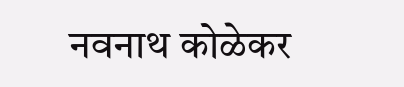नवनाथ कोळेकर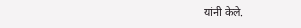यांनी केले.